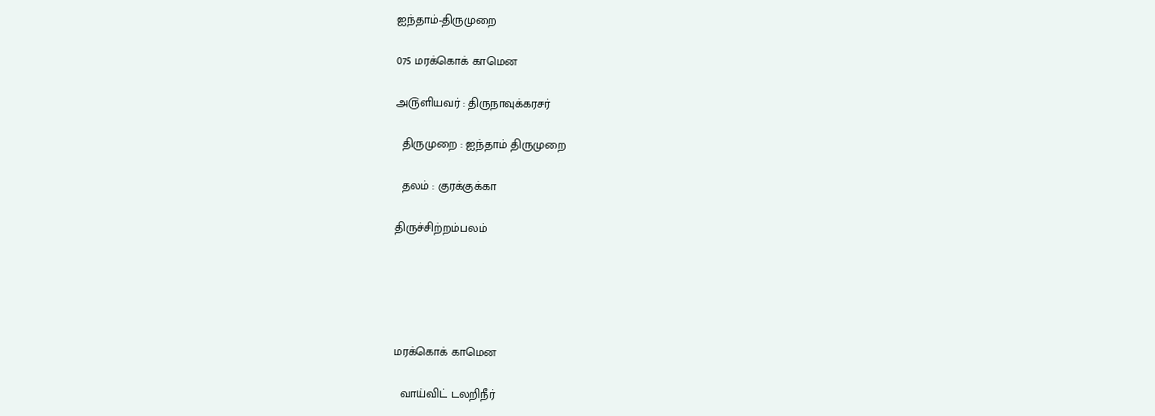ஐந்தாம்-திருமுறை

075 மரக்கொக் காமென

அ௫ளியவர் : திருநாவுக்கரசர்

  திருமுறை : ஐந்தாம் திருமுறை

  தலம் : குரக்குக்கா

திருச்சிற்றம்பலம்





மரக்கொக் காமென

  வாய்விட் டலறிநீர்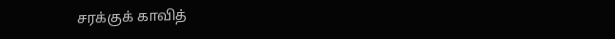சரக்குக் காவித்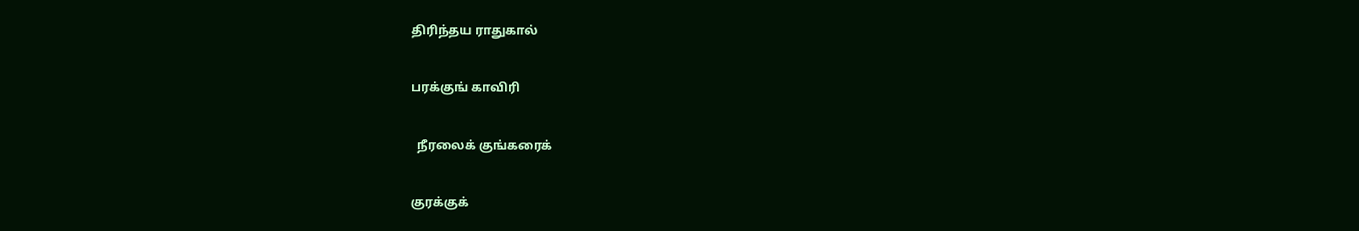திரிந்தய ராதுகால்

பரக்குங் காவிரி

  நீரலைக் குங்கரைக்

குரக்குக்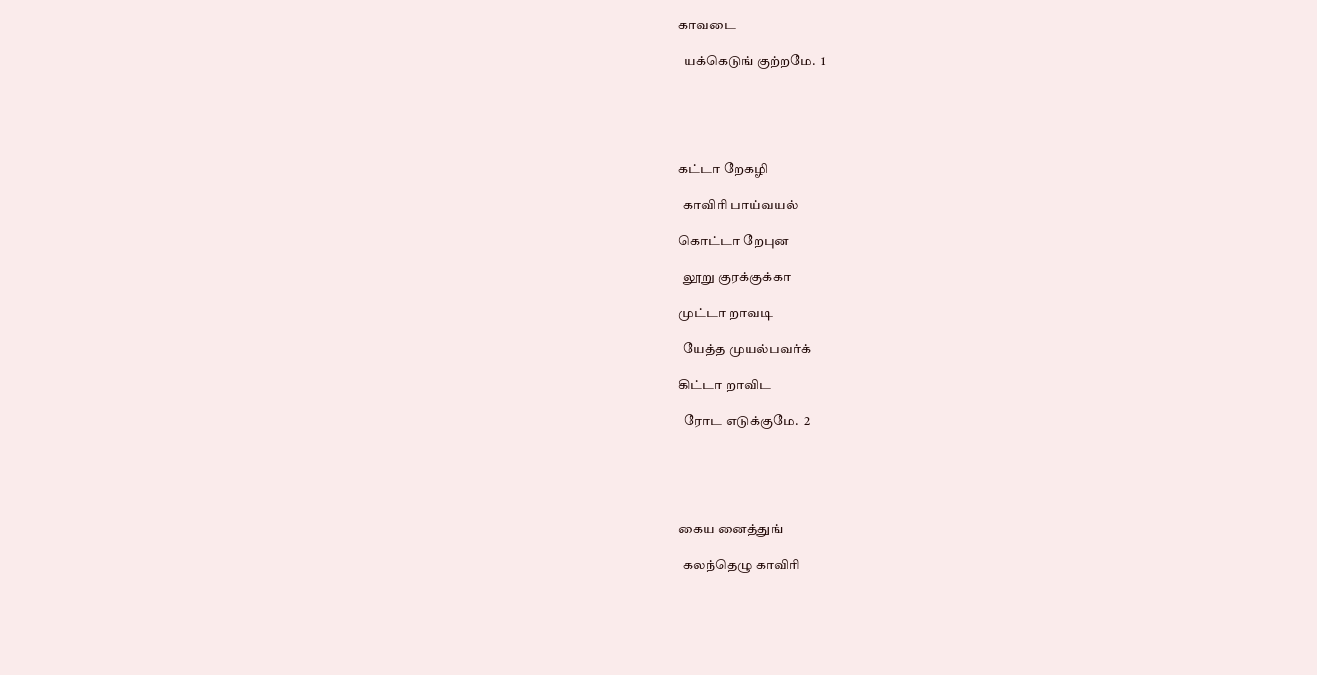காவடை

  யக்கெடுங் குற்றமே.  1





கட்டா றேகழி

  காவிரி பாய்வயல்

கொட்டா றேபுன

  லூறு குரக்குக்கா

முட்டா றாவடி

  யேத்த முயல்பவர்க்

கிட்டா றாவிட

  ரோட எடுக்குமே.  2





கைய னைத்துங்

  கலந்தெழு காவிரி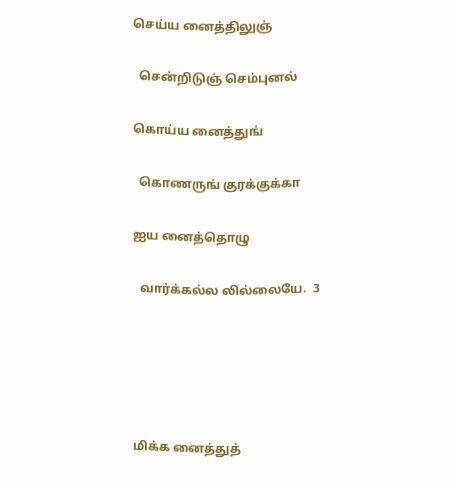செய்ய னைத்திலுஞ்

  சென்றிடுஞ் செம்புனல்

கொய்ய னைத்துங்

  கொணருங் குரக்குக்கா

ஐய னைத்தொழு

  வார்க்கல்ல லில்லையே.  3





மிக்க னைத்துத்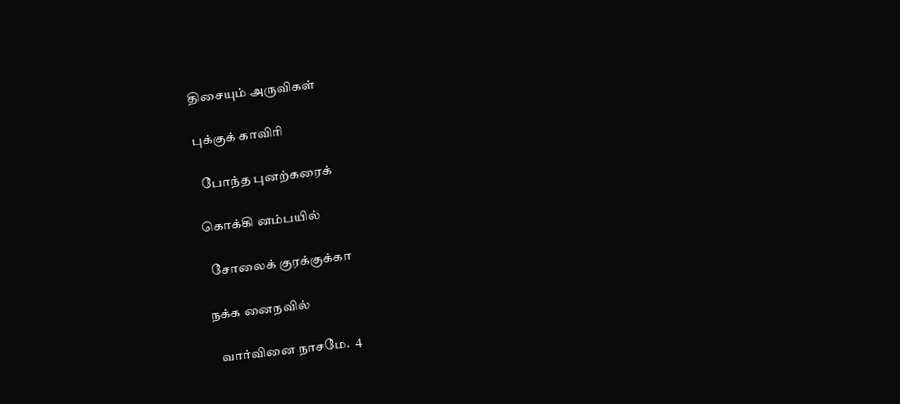திசையும் அருவிகள்

புக்குக் காவிரி

  போந்த புனற்கரைக்

கொக்கி னம்பயில்

  சோலைக் குரக்குக்கா

நக்க னைநவில்

  வார்வினை நாசமே.  4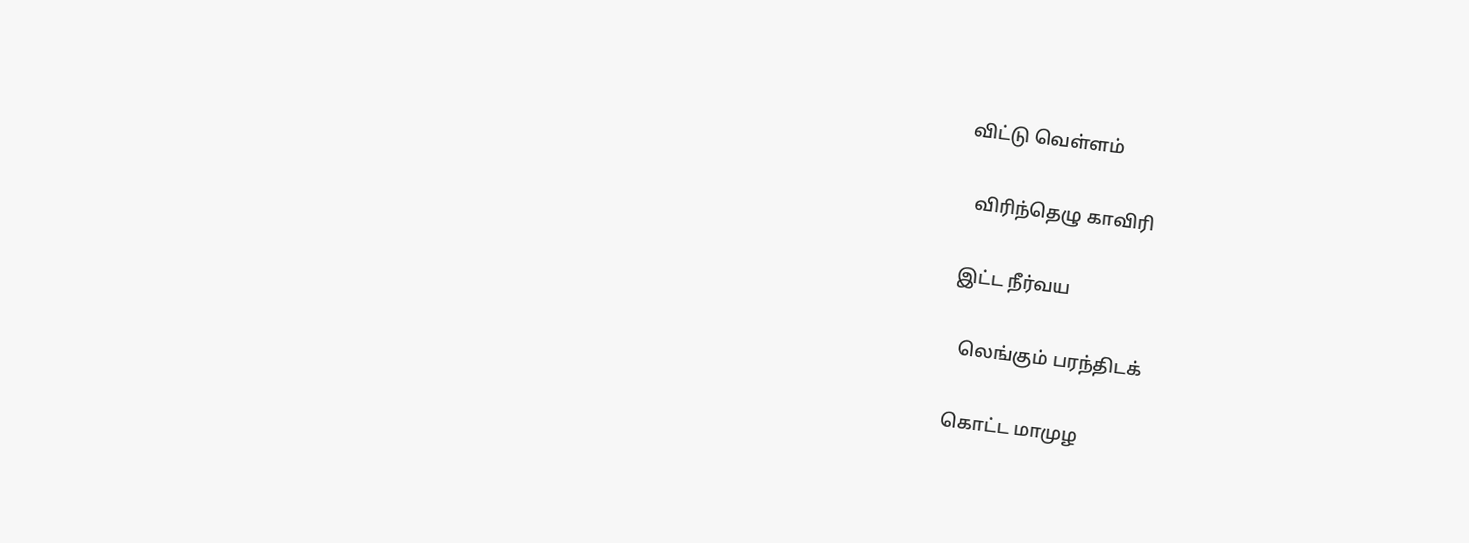விட்டு வெள்ளம்

  விரிந்தெழு காவிரி

இட்ட நீர்வய

  லெங்கும் பரந்திடக்

கொட்ட மாமுழ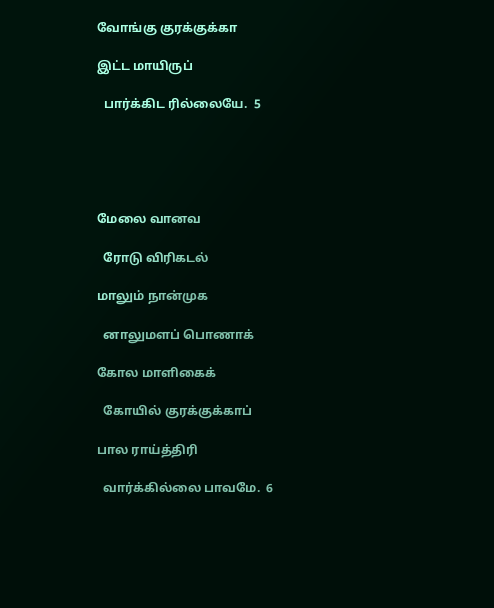வோங்கு குரக்குக்கா

இட்ட மாயிருப்

  பார்க்கிட ரில்லையே.  5





மேலை வானவ

  ரோடு விரிகடல்

மாலும் நான்முக

  னாலுமளப் பொணாக்

கோல மாளிகைக்

  கோயில் குரக்குக்காப்

பால ராய்த்திரி

  வார்க்கில்லை பாவமே.  6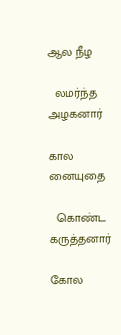ஆல நீழ

  லமர்ந்த அழகனார்

கால னையுதை

  கொண்ட கருத்தனார்

கோல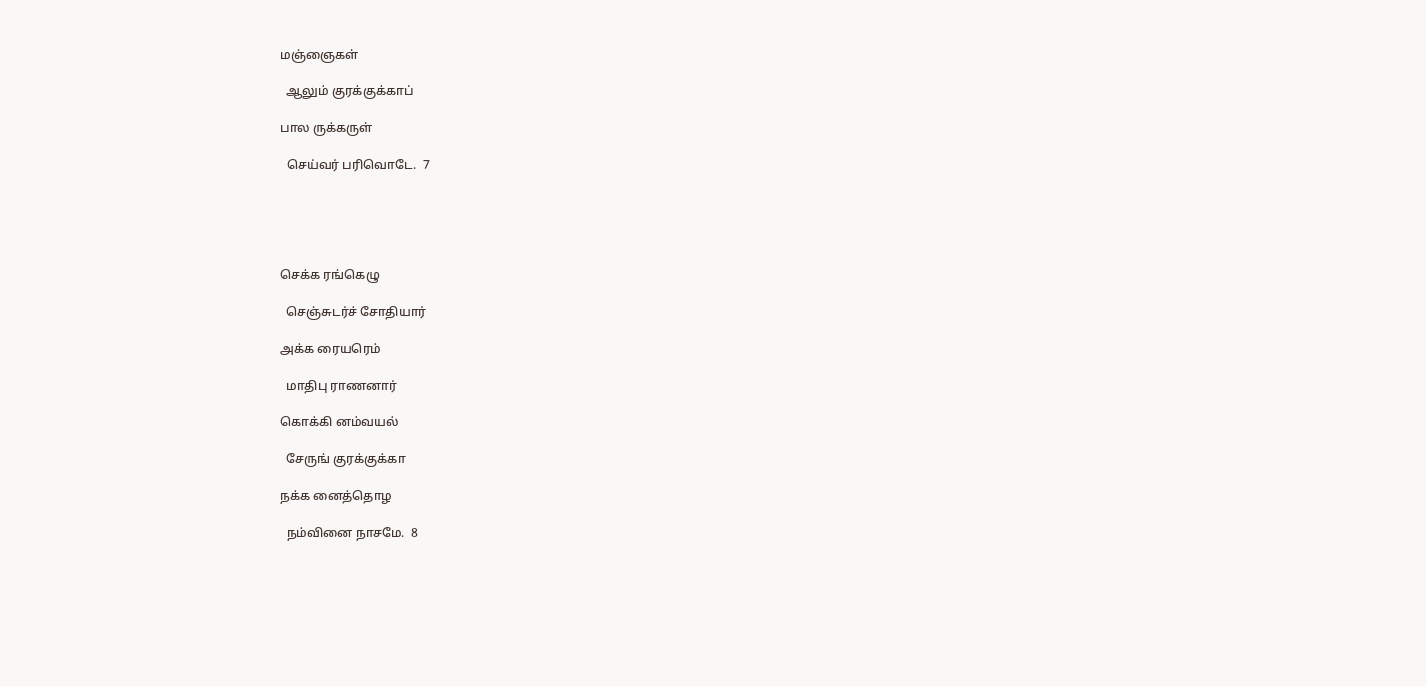மஞ்ஞைகள்

  ஆலும் குரக்குக்காப்

பால ருக்கருள்

  செய்வர் பரிவொடே.  7





செக்க ரங்கெழு

  செஞ்சுடர்ச் சோதியார்

அக்க ரையரெம்

  மாதிபு ராணனார்

கொக்கி னம்வயல்

  சேருங் குரக்குக்கா

நக்க னைத்தொழ

  நம்வினை நாசமே.  8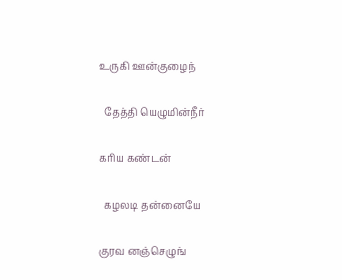உருகி ஊன்குழைந்

  தேத்தி யெழுமின்நீர்

கரிய கண்டன்

  கழலடி தன்னையே

குரவ னஞ்செழுங்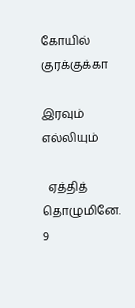கோயில் குரக்குக்கா

இரவும் எல்லியும்

  ஏத்தித் தொழுமினே.  9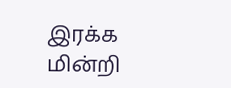இரக்க மின்றி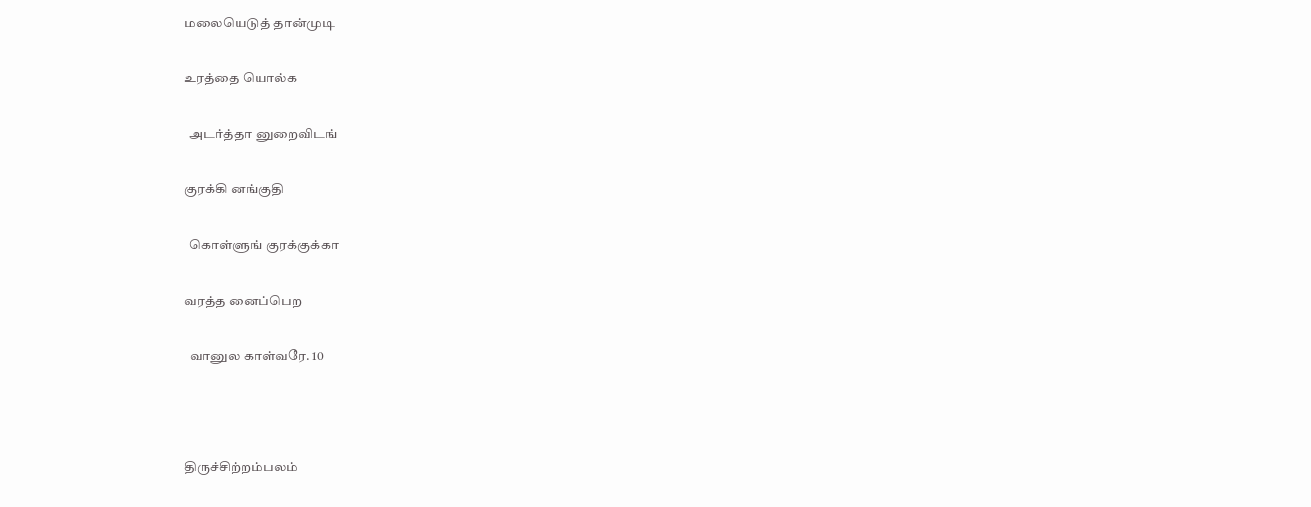மலையெடுத் தான்முடி

உரத்தை யொல்க

  அடர்த்தா னுறைவிடங்

குரக்கி னங்குதி

  கொள்ளுங் குரக்குக்கா

வரத்த னைப்பெற

  வானுல காள்வரே. 10



திருச்சிற்றம்பலம்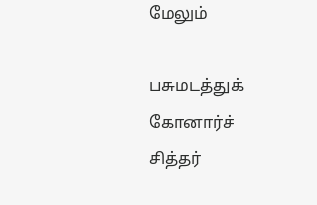மேலும்

பசுமடத்துக் கோனார்ச் சித்தர்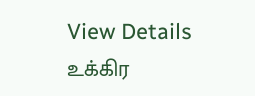View Details
உக்கிர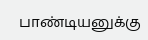பாண்டியனுக்கு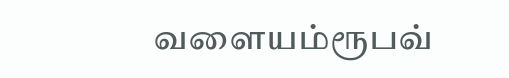வளையம்ரூபவ்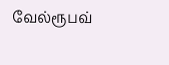வேல்ரூபவ்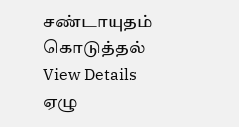சண்டாயுதம் கொடுத்தல்
View Details
ஏழு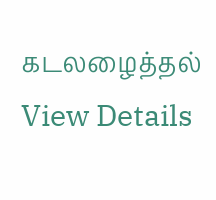கடலழைத்தல்
View Details